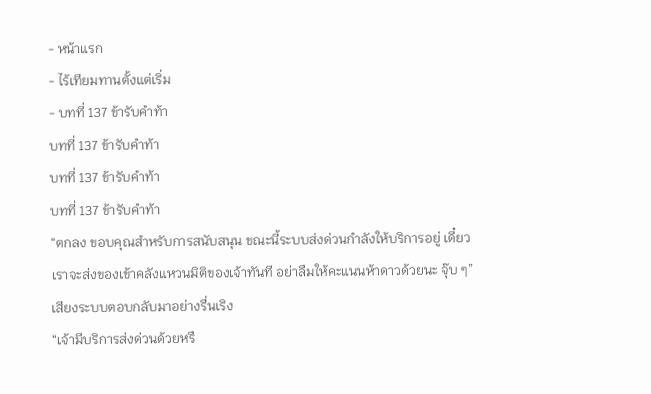- หน้าแรก
- ไร้เทียมทานตั้งแต่เริ่ม
- บทที่ 137 ข้ารับคำท้า
บทที่ 137 ข้ารับคำท้า
บทที่ 137 ข้ารับคำท้า
บทที่ 137 ข้ารับคำท้า
“ตกลง ขอบคุณสำหรับการสนับสนุน ขณะนี้ระบบส่งด่วนกำลังให้บริการอยู่ เดี๋ยวเราจะส่งของเข้าคลังแหวนมิติของเจ้าทันที อย่าลืมให้คะแนนห้าดาวด้วยนะ จุ๊บ ๆ” เสียงระบบตอบกลับมาอย่างรื่นเริง
“เจ้ามีบริการส่งด่วนด้วยหรื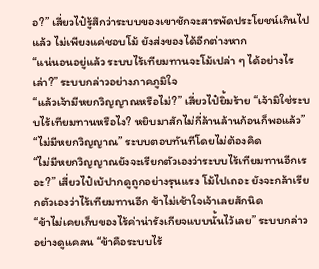อ?” เสี่ยวไป๋รู้สึกว่าระบบของเขาชักจะสารพัดประโยชน์เกินไปแล้ว ไม่เพียงแค่ชอบโม้ ยังส่งของได้อีกต่างหาก
“แน่นอนอยู่แล้ว ระบบไร้เทียมทานจะโม้เปล่า ๆ ได้อย่างไรเล่า?” ระบบกล่าวอย่างภาคภูมิใจ
“แล้วเจ้ามีหยกวิญญาณหรือไม่?” เสี่ยวไป๋ยิ้มร้าย “เจ้ามิใช่ระบบไร้เทียมทานหรือไง? หยิบมาสักไม่กี่ล้านล้านก้อนก็พอแล้ว”
“ไม่มีหยกวิญญาณ” ระบบตอบทันทีโดยไม่ต้องคิด
“ไม่มีหยกวิญญาณยังจะเรียกตัวเองว่าระบบไร้เทียมทานอีกเรอะ?” เสี่ยวไป๋เบ้ปากดูถูกอย่างรุนแรง โม้ไปเถอะ ยังจะกล้าเรียกตัวเองว่าไร้เทียมทานอีก ข้าไม่เช้าใจเจ้าเลยสักนิด
“ข้าไม่เคยเก็บของไร้ค่าน่ารังเกียจแบบนั้นไว้เลย” ระบบกล่าวอย่างดูแคลน “ข้าคือระบบไร้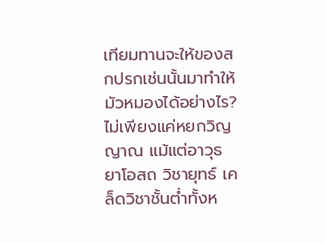เทียมทานจะให้ของสกปรกเช่นนั้นมาทำให้มัวหมองได้อย่างไร? ไม่เพียงแค่หยกวิญญาณ แม้แต่อาวุธ ยาโอสถ วิชายุทธ์ เคล็ดวิชาชั้นต่ำทั้งห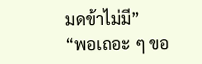มดข้าไม่มี”
“พอเถอะ ๆ ขอ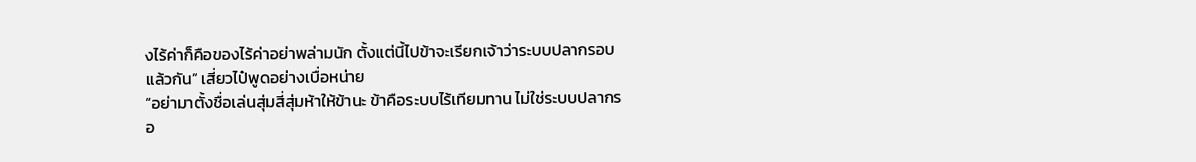งไร้ค่าก็คือของไร้ค่าอย่าพล่ามนัก ตั้งแต่นี้ไปข้าจะเรียกเจ้าว่าระบบปลากรอบแล้วกัน” เสี่ยวไป๋พูดอย่างเบื่อหน่าย
“อย่ามาตั้งชื่อเล่นสุ่มสี่สุ่มห้าให้ข้านะ ข้าคือระบบไร้เทียมทาน ไม่ใช่ระบบปลากรอ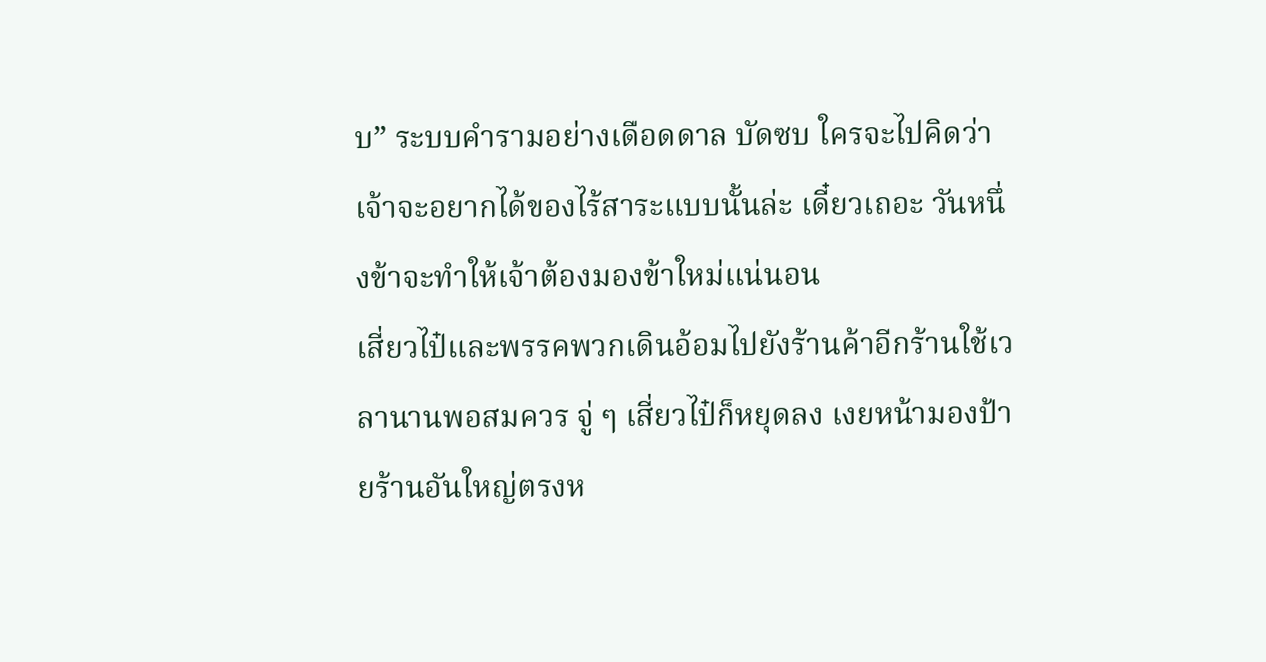บ” ระบบคำรามอย่างเดือดดาล บัดซบ ใครจะไปคิดว่าเจ้าจะอยากได้ของไร้สาระแบบนั้นล่ะ เดี๋ยวเถอะ วันหนึ่งข้าจะทำให้เจ้าต้องมองข้าใหม่แน่นอน
เสี่ยวไป๋และพรรคพวกเดินอ้อมไปยังร้านค้าอีกร้านใช้เวลานานพอสมควร จู่ ๆ เสี่ยวไป๋ก็หยุดลง เงยหน้ามองป้ายร้านอันใหญ่ตรงห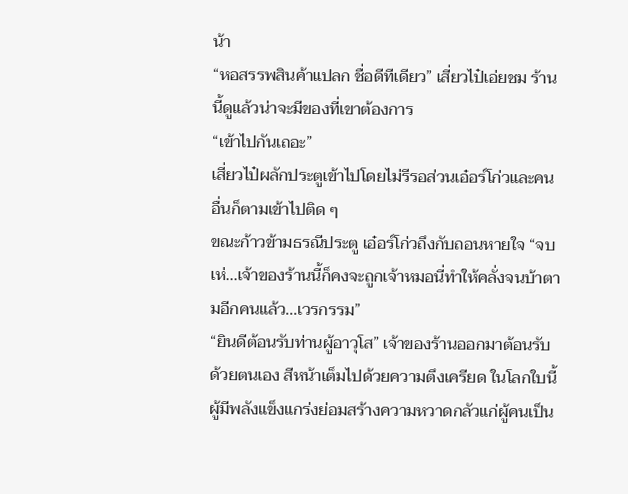น้า
“หอสรรพสินค้าแปลก ชื่อดีทีเดียว” เสี่ยวไป๋เอ่ยชม ร้านนี้ดูแล้วน่าจะมีของที่เขาต้องการ
“เข้าไปกันเถอะ”
เสี่ยวไป๋ผลักประตูเข้าไปโดยไม่รีรอส่วนเอ๋อร์โก่วและคนอื่นก็ตามเข้าไปติด ๆ
ขณะก้าวข้ามธรณีประตู เอ๋อร์โก่วถึงกับถอนหายใจ “จบเห่...เจ้าของร้านนี้ก็คงจะถูกเจ้าหมอนี่ทำให้คลั่งจนบ้าตามอีกคนแล้ว...เวรกรรม”
“ยินดีต้อนรับท่านผู้อาวุโส” เจ้าของร้านออกมาต้อนรับด้วยตนเอง สีหน้าเต็มไปด้วยความตึงเครียด ในโลกใบนี้ผู้มีพลังแข็งแกร่งย่อมสร้างความหวาดกลัวแก่ผู้คนเป็น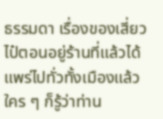ธรรมดา เรื่องของเสี่ยวไป๋ตอนอยู่ร้านที่แล้วได้แพร่ไปทั่วทั้งเมืองแล้ว ใคร ๆ ก็รู้ว่าท่าน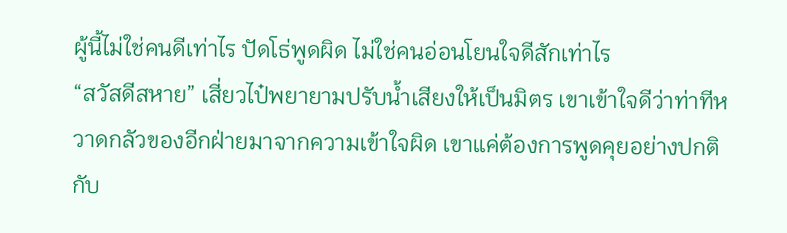ผู้นี้ไม่ใช่คนดีเท่าไร ปัดโธ่พูดผิด ไม่ใช่คนอ่อนโยนใจดีสักเท่าไร
“สวัสดีสหาย” เสี่ยวไป๋พยายามปรับน้ำเสียงให้เป็นมิตร เขาเข้าใจดีว่าท่าทีหวาดกลัวของอีกฝ่ายมาจากความเข้าใจผิด เขาแค่ต้องการพูดคุยอย่างปกติกับ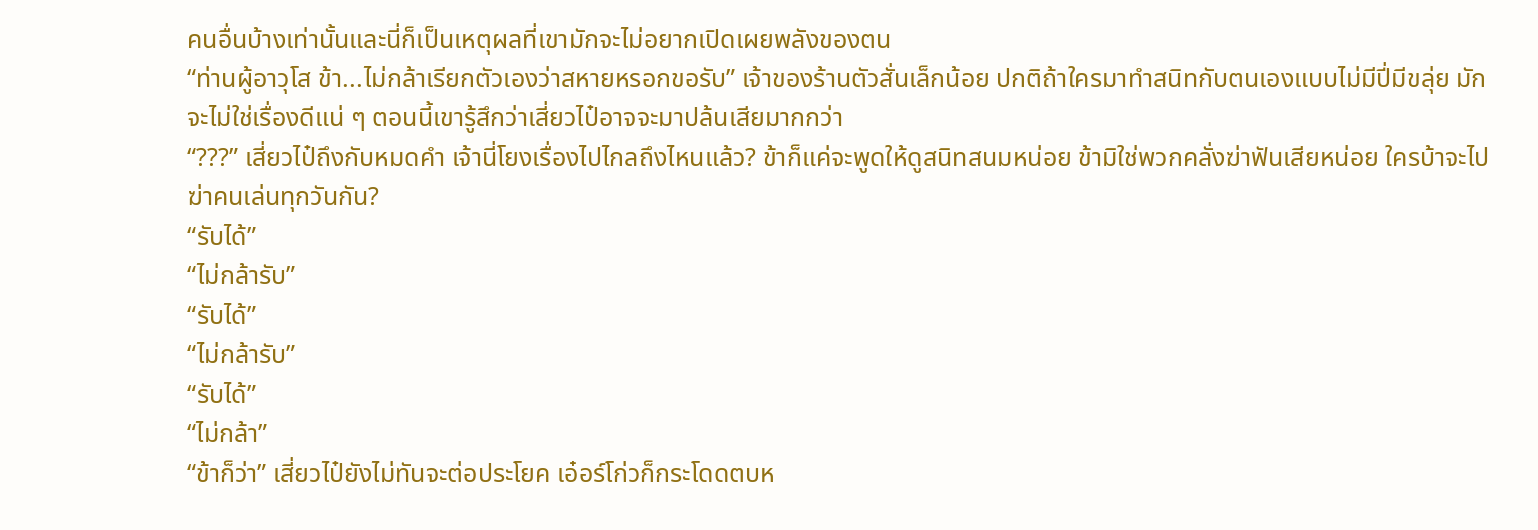คนอื่นบ้างเท่านั้นและนี่ก็เป็นเหตุผลที่เขามักจะไม่อยากเปิดเผยพลังของตน
“ท่านผู้อาวุโส ข้า...ไม่กล้าเรียกตัวเองว่าสหายหรอกขอรับ” เจ้าของร้านตัวสั่นเล็กน้อย ปกติถ้าใครมาทำสนิทกับตนเองแบบไม่มีปี่มีขลุ่ย มักจะไม่ใช่เรื่องดีแน่ ๆ ตอนนี้เขารู้สึกว่าเสี่ยวไป๋อาจจะมาปล้นเสียมากกว่า
“???” เสี่ยวไป๋ถึงกับหมดคำ เจ้านี่โยงเรื่องไปไกลถึงไหนแล้ว? ข้าก็แค่จะพูดให้ดูสนิทสนมหน่อย ข้ามิใช่พวกคลั่งฆ่าฟันเสียหน่อย ใครบ้าจะไปฆ่าคนเล่นทุกวันกัน?
“รับได้”
“ไม่กล้ารับ”
“รับได้”
“ไม่กล้ารับ”
“รับได้”
“ไม่กล้า”
“ข้าก็ว่า” เสี่ยวไป๋ยังไม่ทันจะต่อประโยค เอ๋อร์โก่วก็กระโดดตบห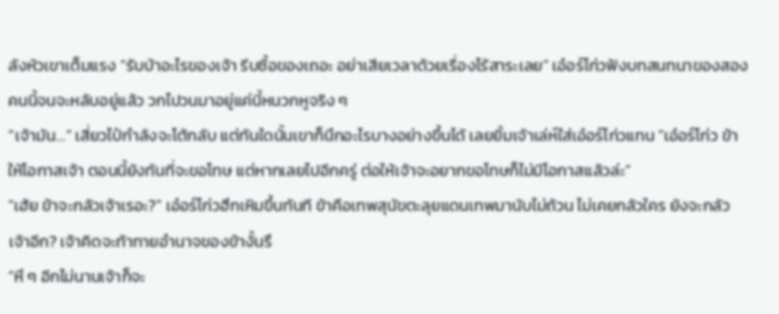ลังหัวเขาเต็มแรง “รับบ้าอะไรของเจ้า รีบซื้อของเถอะ อย่าเสียเวลาด้วยเรื่องไร้สาระเลย” เอ๋อร์โก่วฟังบทสนทนาของสองคนนี้จนจะหลับอยู่แล้ว วกไปวนมาอยู่แค่นี้หนวกหูจริง ๆ
“เจ้ามัน…” เสี่ยวไป๋กำลังจะโต้กลับ แต่ทันใดนั้นเขาก็นึกอะไรบางอย่างขึ้นได้ เลยยิ้มเจ้าเล่ห์ใส่เอ๋อร์โก่วแทน “เอ๋อร์โก่ว ข้าให้โอกาสเจ้า ตอนนี้ยังทันที่จะขอโทษ แต่หากเลยไปอีกครู่ ต่อให้เจ้าจะอยากขอโทษก็ไม่มีโอกาสแล้วล่ะ”
“เฮ้ย ข้าจะกลัวเจ้าเรอะ?” เอ๋อร์โก่วฮึกเหิมขึ้นทันที ข้าคือเทพสุนัขตะลุยแดนเทพมานับไม่ถ้วน ไม่เคยกลัวใคร ยังจะกลัวเจ้าอีก? เจ้าคิดจะท้าทายอำนาจของข้างั้นรึ
“หึ ๆ อีกไม่นานเจ้าก็จะ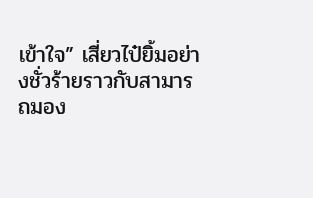เข้าใจ” เสี่ยวไป๋ยิ้มอย่างชั่วร้ายราวกับสามารถมอง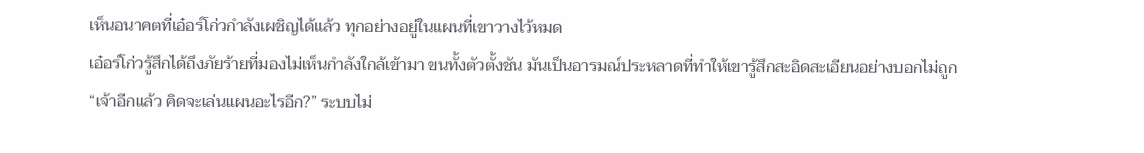เห็นอนาคตที่เอ๋อร์โก่วกำลังเผชิญได้แล้ว ทุกอย่างอยู่ในแผนที่เขาวางไว้หมด
เอ๋อร์โก่วรู้สึกได้ถึงภัยร้ายที่มองไม่เห็นกำลังใกล้เข้ามา ขนทั้งตัวตั้งชัน มันเป็นอารมณ์ประหลาดที่ทำให้เขารู้สึกสะอิดสะเอียนอย่างบอกไม่ถูก
“เจ้าอีกแล้ว คิดจะเล่นแผนอะไรอีก?” ระบบไม่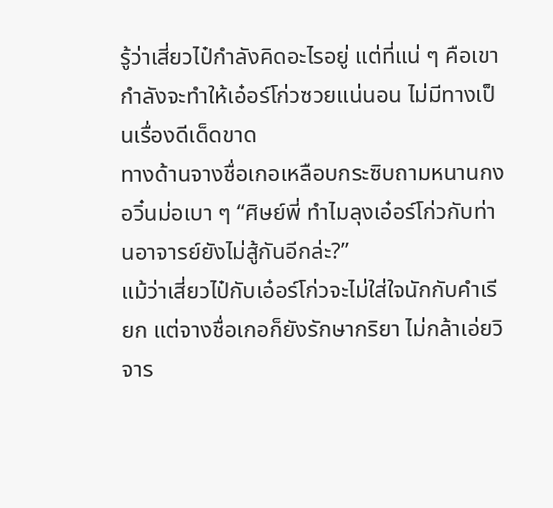รู้ว่าเสี่ยวไป๋กำลังคิดอะไรอยู่ แต่ที่แน่ ๆ คือเขากำลังจะทำให้เอ๋อร์โก่วซวยแน่นอน ไม่มีทางเป็นเรื่องดีเด็ดขาด
ทางด้านจางชื่อเกอเหลือบกระซิบถามหนานกงอวิ๋นม่อเบา ๆ “ศิษย์พี่ ทำไมลุงเอ๋อร์โก่วกับท่านอาจารย์ยังไม่สู้กันอีกล่ะ?”
แม้ว่าเสี่ยวไป๋กับเอ๋อร์โก่วจะไม่ใส่ใจนักกับคำเรียก แต่จางชื่อเกอก็ยังรักษากริยา ไม่กล้าเอ่ยวิจาร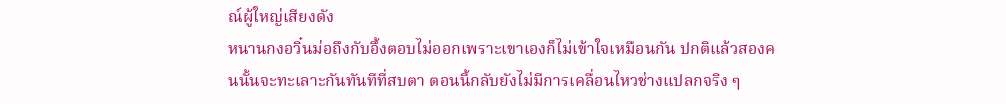ณ์ผู้ใหญ่เสียงดัง
หนานกงอวิ๋นม่อถึงกับอึ้งตอบไม่ออกเพราะเขาเองก็ไม่เข้าใจเหมือนกัน ปกติแล้วสองคนนั้นจะทะเลาะกันทันทีที่สบตา ตอนนี้กลับยังไม่มีการเคลื่อนไหวช่างแปลกจริง ๆ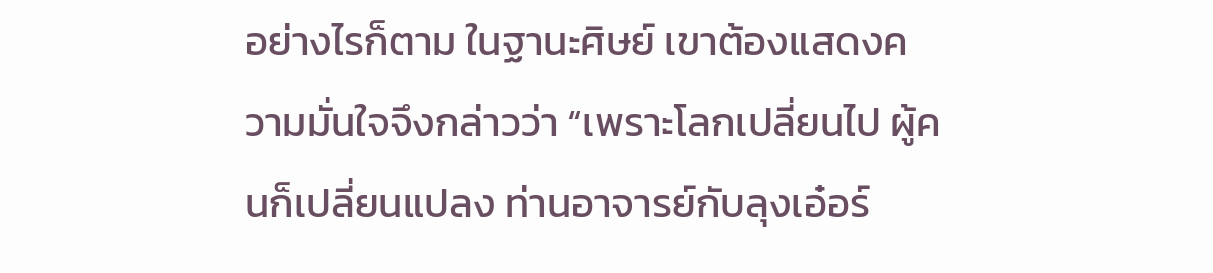อย่างไรก็ตาม ในฐานะศิษย์ เขาต้องแสดงความมั่นใจจึงกล่าวว่า “เพราะโลกเปลี่ยนไป ผู้คนก็เปลี่ยนแปลง ท่านอาจารย์กับลุงเอ๋อร์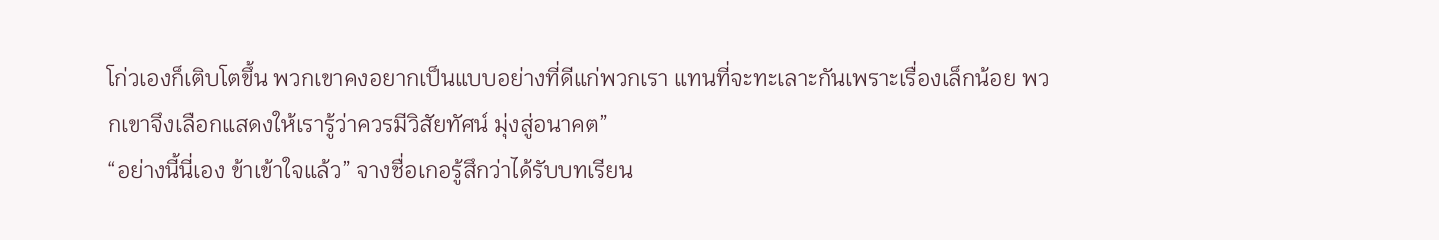โก่วเองก็เติบโตขึ้น พวกเขาคงอยากเป็นแบบอย่างที่ดีแก่พวกเรา แทนที่จะทะเลาะกันเพราะเรื่องเล็กน้อย พวกเขาจึงเลือกแสดงให้เรารู้ว่าควรมีวิสัยทัศน์ มุ่งสู่อนาคต”
“อย่างนี้นี่เอง ข้าเข้าใจแล้ว” จางชื่อเกอรู้สึกว่าได้รับบทเรียน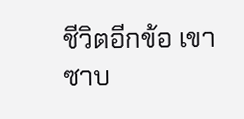ชีวิตอีกข้อ เขาซาบ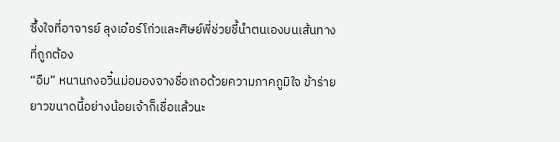ซึ้งใจที่อาจารย์ ลุงเอ๋อร์โก่วและศิษย์พี่ช่วยชี้นำตนเองบนเส้นทางที่ถูกต้อง
“อืม” หนานกงอวิ๋นม่อมองจางชื่อเกอด้วยความภาคภูมิใจ ข้าร่ายยาวขนาดนี้อย่างน้อยเจ้าก็เชื่อแล้วนะ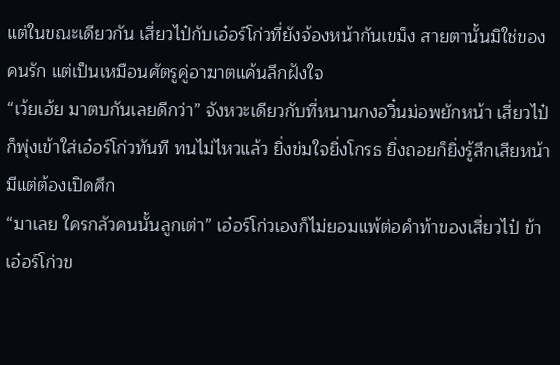แต่ในขณะเดียวกัน เสี่ยวไป๋กับเอ๋อร์โก่วที่ยังจ้องหน้ากันเขม็ง สายตานั้นมิใช่ของคนรัก แต่เป็นเหมือนศัตรูคู่อาฆาตแค้นลึกฝังใจ
“เว้ยเฮ้ย มาตบกันเลยดีกว่า” จังหวะเดียวกับที่หนานกงอวิ๋นม่อพยักหน้า เสี่ยวไป๋ก็พุ่งเข้าใส่เอ๋อร์โก่วทันที ทนไม่ไหวแล้ว ยิ่งข่มใจยิ่งโกรธ ยิ่งถอยก็ยิ่งรู้สึกเสียหน้ามีแต่ต้องเปิดศึก
“มาเลย ใครกลัวคนนั้นลูกเต่า” เอ๋อร์โก่วเองก็ไม่ยอมแพ้ต่อคำท้าของเสี่ยวไป๋ ข้าเอ๋อร์โก่วข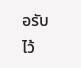อรับไว้